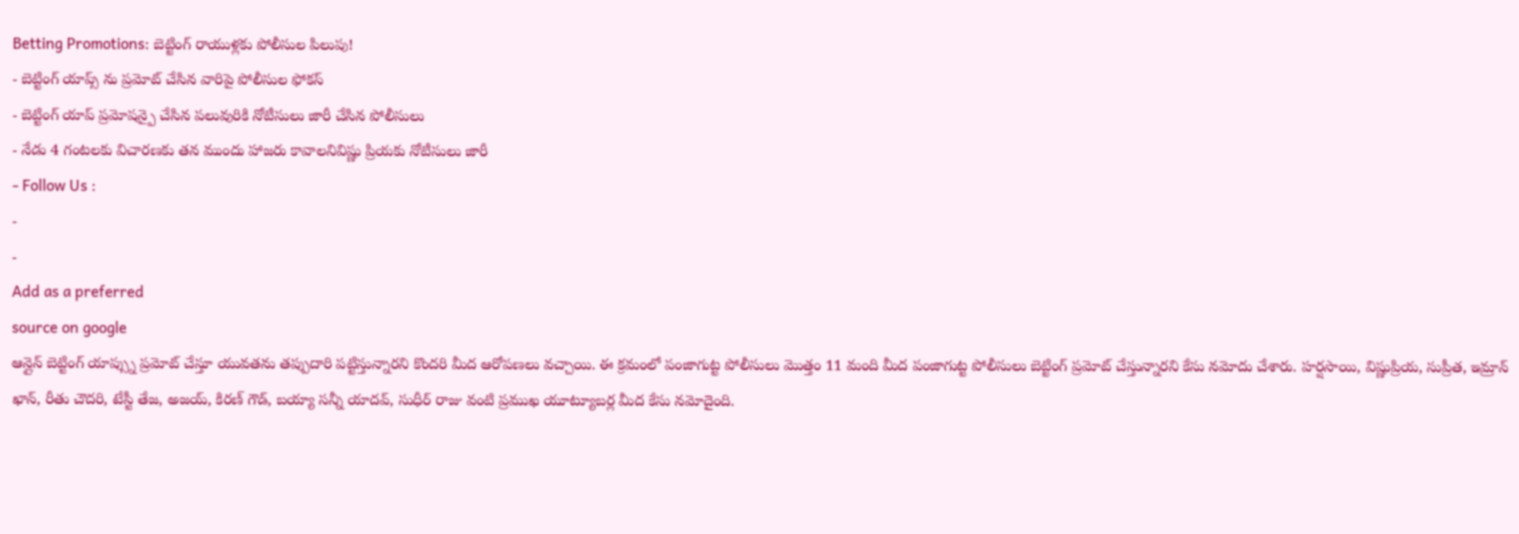Betting Promotions: బెట్టింగ్ రాయుళ్లకు పోలీసుల పిలుపు!
- బెట్టింగ్ యాప్స్ ను ప్రమోట్ చేసిన వారిపై పోలీసుల ఫోకస్
- బెట్టింగ్ యాప్ ప్రమోషన్పై చేసిన పలువురికి నోటీసులు జారీ చేసిన పోలీసులు
- నేడు 4 గంటలకు విచారణకు తన ముందు హాజరు కావాలనివిష్ణు ప్రియకు నోటీసులు జారీ
- Follow Us :
-
-
Add as a preferred
source on google
ఆన్లైన్ బెట్టింగ్ యాప్స్ను ప్రమోట్ చేస్తూ యువతను తప్పుదారి పట్టిస్తున్నారని కొందరి మీద ఆరోపణలు వచ్చాయి. ఈ క్రమంలో పంజాగుట్ట పోలీసులు మొత్తం 11 మంది మీద పంజాగుట్ట పోలీసులు బెట్టింగ్ ప్రమోట్ చేస్తున్నారని కేసు నమోదు చేశారు. హర్షసాయి, విష్ణుప్రియ, సుప్రీత, ఇమ్రాన్ ఖాన్, రీతు చౌదరి, టేస్టీ తేజ, అజయ్, కిరణ్ గౌడ్, బయ్యా సన్నీ యాదవ్, సుధీర్ రాజు వంటి ప్రముఖ యూట్యూబర్ల మీద కేసు నమోదైంది.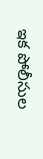ఇక పోలీసుల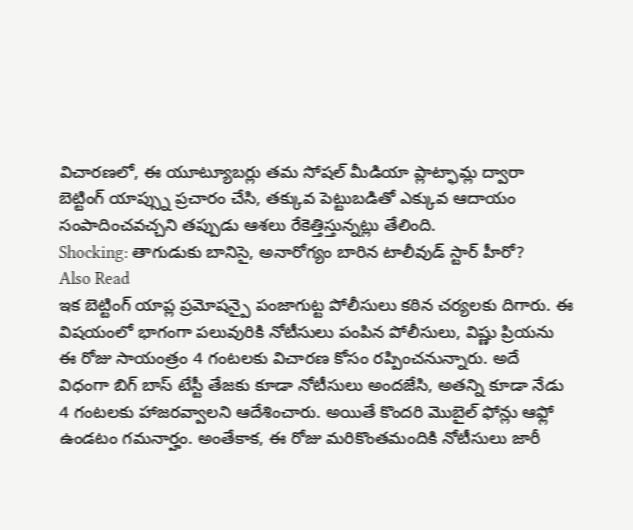విచారణలో, ఈ యూట్యూబర్లు తమ సోషల్ మీడియా ప్లాట్ఫామ్ల ద్వారా బెట్టింగ్ యాప్స్ను ప్రచారం చేసి, తక్కువ పెట్టుబడితో ఎక్కువ ఆదాయం సంపాదించవచ్చని తప్పుడు ఆశలు రేకెత్తిస్తున్నట్లు తేలింది.
Shocking: తాగుడుకు బానిసై, అనారోగ్యం బారిన టాలీవుడ్ స్టార్ హీరో?
Also Read
ఇక బెట్టింగ్ యాప్ల ప్రమోషన్పై పంజాగుట్ట పోలీసులు కఠిన చర్యలకు దిగారు. ఈ విషయంలో భాగంగా పలువురికి నోటీసులు పంపిన పోలీసులు, విష్ణు ప్రియను ఈ రోజు సాయంత్రం 4 గంటలకు విచారణ కోసం రప్పించనున్నారు. అదే విధంగా బిగ్ బాస్ టేస్టీ తేజకు కూడా నోటీసులు అందజేసి, అతన్ని కూడా నేడు 4 గంటలకు హాజరవ్వాలని ఆదేశించారు. అయితే కొందరి మొబైల్ ఫోన్లు ఆఫ్లో ఉండటం గమనార్హం. అంతేకాక, ఈ రోజు మరికొంతమందికి నోటీసులు జారీ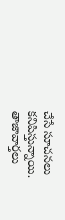చేసే సూచనలు కనిపిస్తున్నాయి.
తాజావార్తలు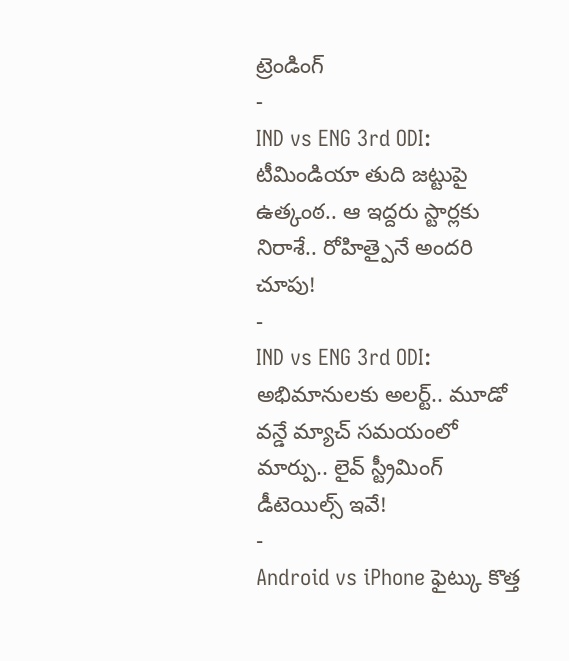ట్రెండింగ్
-
IND vs ENG 3rd ODI: టీమిండియా తుది జట్టుపై ఉత్కంఠ.. ఆ ఇద్దరు స్టార్లకు నిరాశే.. రోహిత్పైనే అందరి చూపు!
-
IND vs ENG 3rd ODI: అభిమానులకు అలర్ట్.. మూడో వన్డే మ్యాచ్ సమయంలో మార్పు.. లైవ్ స్ట్రీమింగ్ డీటెయిల్స్ ఇవే!
-
Android vs iPhone ఫైట్కు కొత్త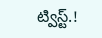ట్విస్ట్.!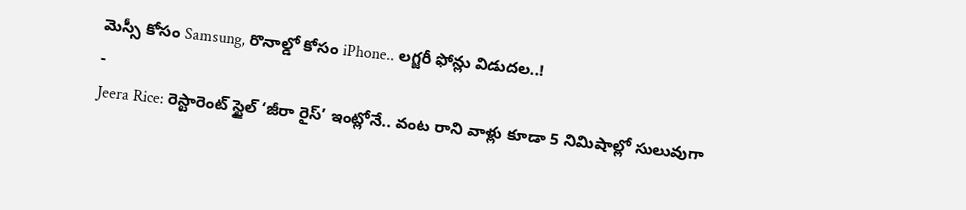మెస్సీ కోసం Samsung, రొనాల్డో కోసం iPhone.. లగ్జరీ ఫోన్లు విడుదల..!
-
Jeera Rice: రెస్టారెంట్ స్టైల్ ‘జీరా రైస్’ ఇంట్లోనే.. వంట రాని వాళ్లు కూడా 5 నిమిషాల్లో సులువుగా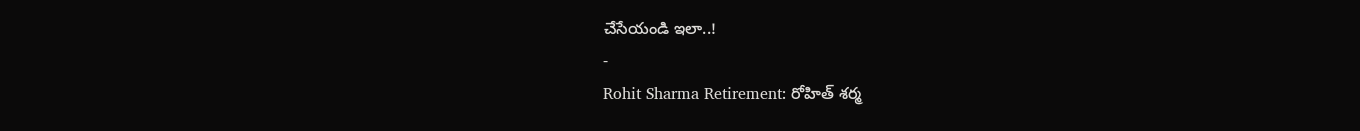చేసేయండి ఇలా..!
-
Rohit Sharma Retirement: రోహిత్ శర్మ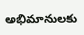అభిమానులకు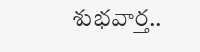శుభవార్త..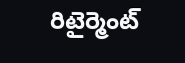రిటైర్మెంట్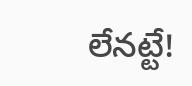లేనట్టే!